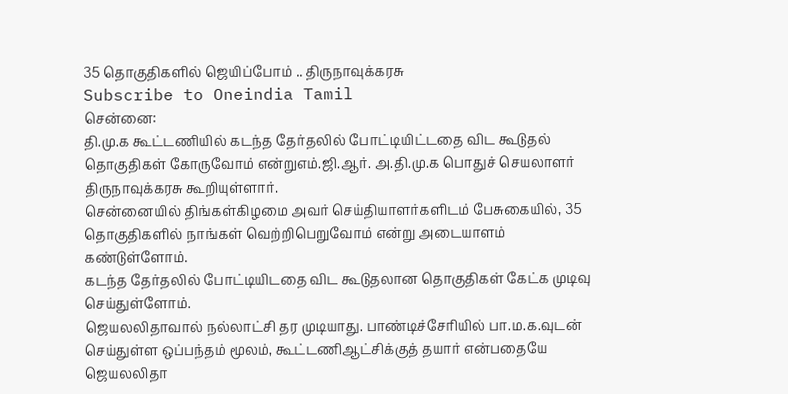35 தொகுதிகளில் ஜெயிப்போம் .. திருநாவுக்கரசு
Subscribe to Oneindia Tamil
சென்னை:
தி.மு.க கூட்டணியில் கடந்த தேர்தலில் போட்டியிட்டதை விட கூடுதல் தொகுதிகள் கோருவோம் என்றுஎம்.ஜி.ஆர். அ.தி.மு.க பொதுச் செயலாளர் திருநாவுக்கரசு கூறியுள்ளார்.
சென்னையில் திங்கள்கிழமை அவர் செய்தியாளர்களிடம் பேசுகையில், 35 தொகுதிகளில் நாங்கள் வெற்றிபெறுவோம் என்று அடையாளம் கண்டுள்ளோம்.
கடந்த தேர்தலில் போட்டியிடதை விட கூடுதலான தொகுதிகள் கேட்க முடிவு செய்துள்ளோம்.
ஜெயலலிதாவால் நல்லாட்சி தர முடியாது. பாண்டிச்சேரியில் பா.ம.க.வுடன் செய்துள்ள ஒப்பந்தம் மூலம், கூட்டணிஆட்சிக்குத் தயார் என்பதையே ஜெயலலிதா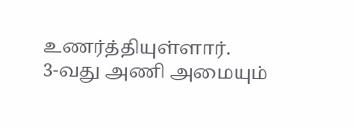உணர்த்தியுள்ளார்.
3-வது அணி அமையும்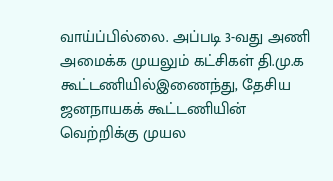வாய்ப்பில்லை. அப்படி 3-வது அணி அமைக்க முயலும் கட்சிகள் தி.மு.க கூட்டணியில்இணைந்து, தேசிய ஜனநாயகக் கூட்டணியின் வெற்றிக்கு முயல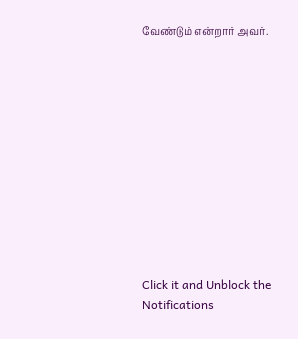வேண்டும் என்றார் அவர்.












Click it and Unblock the Notifications